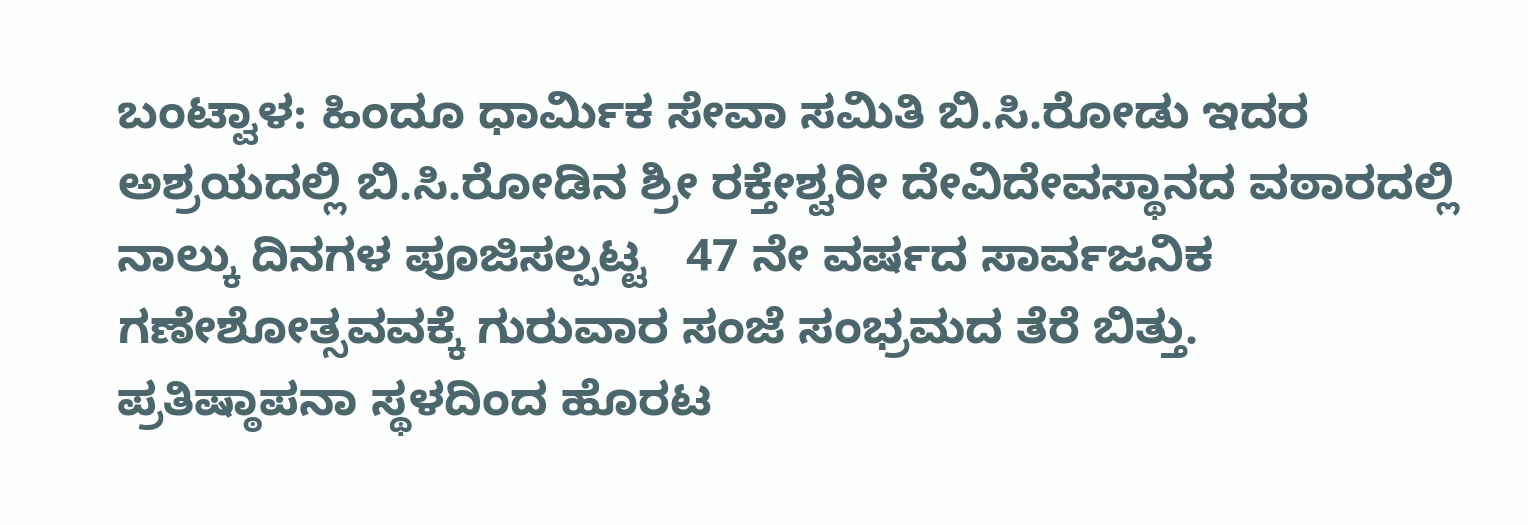ಬಂಟ್ವಾಳ: ಹಿಂದೂ ಧಾರ್ಮಿಕ ಸೇವಾ ಸಮಿತಿ ಬಿ.ಸಿ.ರೋಡು ಇದರ ಅಶ್ರಯದಲ್ಲಿ ಬಿ.ಸಿ.ರೋಡಿನ ಶ್ರೀ ರಕ್ತೇಶ್ವರೀ ದೇವಿದೇವಸ್ಥಾನದ ವಠಾರದಲ್ಲಿ ನಾಲ್ಕು ದಿನಗಳ ಪೂಜಿಸಲ್ಪಟ್ಟ   47 ನೇ ವರ್ಷದ ಸಾರ್ವಜನಿಕ ಗಣೇಶೋತ್ಸವವಕ್ಕೆ ಗುರುವಾರ ಸಂಜೆ ಸಂಭ್ರಮದ ತೆರೆ ಬಿತ್ತು.
ಪ್ರತಿಷ್ಠಾಪನಾ ಸ್ಥಳದಿಂದ ಹೊರಟ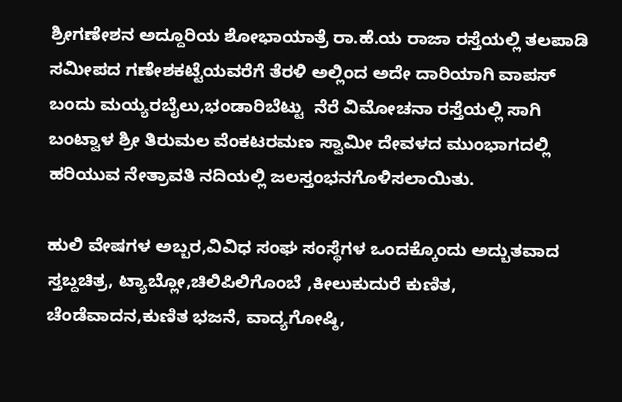ಶ್ರೀಗಣೇಶನ ಅದ್ದೂರಿಯ ಶೋಭಾಯಾತ್ರೆ ರಾ.ಹೆ.ಯ ರಾಜಾ ರಸ್ತೆಯಲ್ಲಿ ತಲಪಾಡಿ ಸಮೀಪದ ಗಣೇಶಕಟ್ಟೆಯವರೆಗೆ ತೆರಳಿ ಅಲ್ಲಿಂದ ಅದೇ ದಾರಿಯಾಗಿ ವಾಪಸ್ ಬಂದು ಮಯ್ಯರಬೈಲು,ಭಂಡಾರಿಬೆಟ್ಟು  ನೆರೆ ವಿಮೋಚನಾ ರಸ್ತೆಯಲ್ಲಿ ಸಾಗಿ ಬಂಟ್ವಾಳ ಶ್ರೀ ತಿರುಮಲ ವೆಂಕಟರಮಣ ಸ್ವಾಮೀ ದೇವಳದ ಮುಂಭಾಗದಲ್ಲಿ ಹರಿಯುವ ನೇತ್ರಾವತಿ ನದಿಯಲ್ಲಿ ಜಲಸ್ತಂಭನಗೊಳಿಸಲಾಯಿತು.

ಹುಲಿ ವೇಷಗಳ ಅಬ್ಬರ,ವಿವಿಧ ಸಂಘ ಸಂಸ್ಥೆಗಳ ಒಂದಕ್ಕೊಂದು ಅದ್ಬುತವಾದ ಸ್ತಬ್ದಚಿತ್ರ, ಟ್ಯಾಬ್ಲೋ,ಚಿಲಿಪಿಲಿಗೊಂಬೆ ,ಕೀಲುಕುದುರೆ ಕುಣಿತ, ಚೆಂಡೆವಾದನ,ಕುಣಿತ ಭಜನೆ, ವಾದ್ಯಗೋಷ್ಠಿ,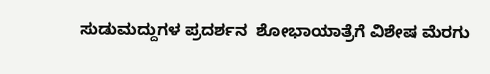ಸುಡುಮದ್ದುಗಳ ಪ್ರದರ್ಶನ  ಶೋಭಾಯಾತ್ರೆಗೆ ವಿಶೇಷ ಮೆರಗು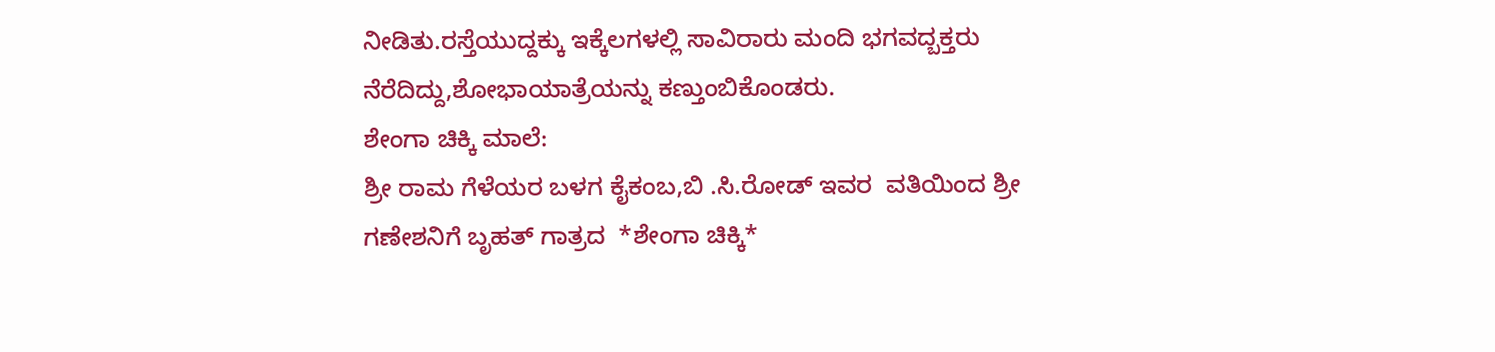ನೀಡಿತು.ರಸ್ತೆಯುದ್ದಕ್ಕು ಇಕ್ಕೆಲಗಳಲ್ಲಿ ಸಾವಿರಾರು ಮಂದಿ ಭಗವದ್ಬಕ್ತರು ನೆರೆದಿದ್ದು,ಶೋಭಾಯಾತ್ರೆಯನ್ನು ಕಣ್ತುಂಬಿಕೊಂಡರು.
ಶೇಂಗಾ ಚಿಕ್ಕಿ ಮಾಲೆ:
ಶ್ರೀ ರಾಮ ಗೆಳೆಯರ ಬಳಗ ಕೈಕಂಬ,ಬಿ .ಸಿ.ರೋಡ್ ಇವರ  ವತಿಯಿಂದ ಶ್ರೀ ಗಣೇಶನಿಗೆ ಬೃಹತ್ ಗಾತ್ರದ  *ಶೇಂಗಾ ಚಿಕ್ಕಿ*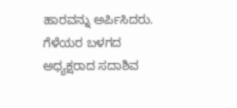ಹಾರವನ್ನು ಅರ್ಪಿಸಿದರು. ಗೆಳೆಯರ ಬಳಗದ ಅಧ್ಯಕ್ಷರಾದ ಸದಾಶಿವ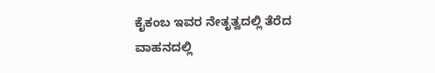ಕೈಕಂಬ ಇವರ ನೇತೃತ್ವದಲ್ಲಿ ತೆರೆದ ವಾಹನದಲ್ಲಿ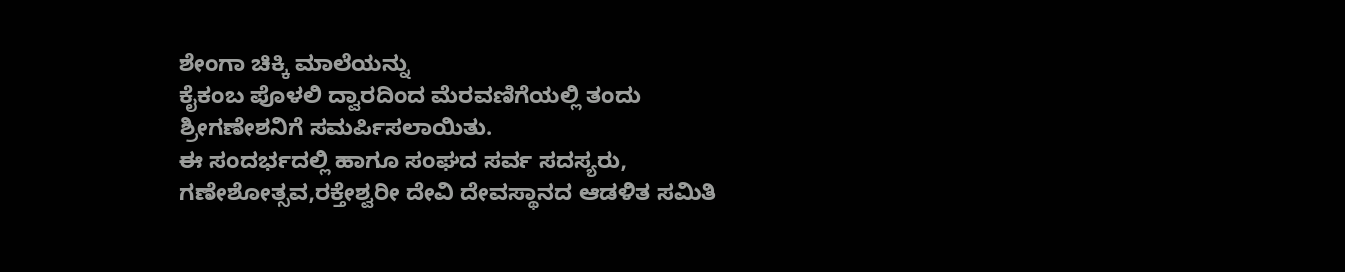ಶೇಂಗಾ ಚಿಕ್ಕಿ ಮಾಲೆಯನ್ನು
ಕೈಕಂಬ ಪೊಳಲಿ ದ್ವಾರದಿಂದ ಮೆರವಣಿಗೆಯಲ್ಲಿ ತಂದು ಶ್ರೀಗಣೇಶನಿಗೆ ಸಮರ್ಪಿಸಲಾಯಿತು.
ಈ ಸಂದರ್ಭದಲ್ಲಿ ಹಾಗೂ ಸಂಘದ ಸರ್ವ ಸದಸ್ಯರು,
ಗಣೇಶೋತ್ಸವ,ರಕ್ತೇಶ್ವರೀ ದೇವಿ ದೇವಸ್ಥಾನದ ಆಡಳಿತ ಸಮಿತಿ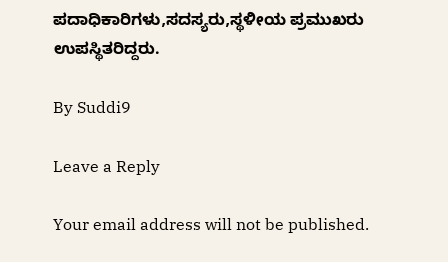ಪದಾಧಿಕಾರಿಗಳು,ಸದಸ್ಯರು,ಸ್ಥಳೀಯ ಪ್ರಮುಖರು ಉಪಸ್ಥಿತರಿದ್ದರು.

By Suddi9

Leave a Reply

Your email address will not be published.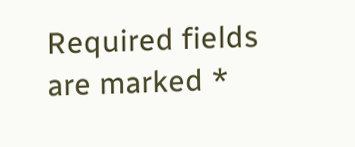Required fields are marked *